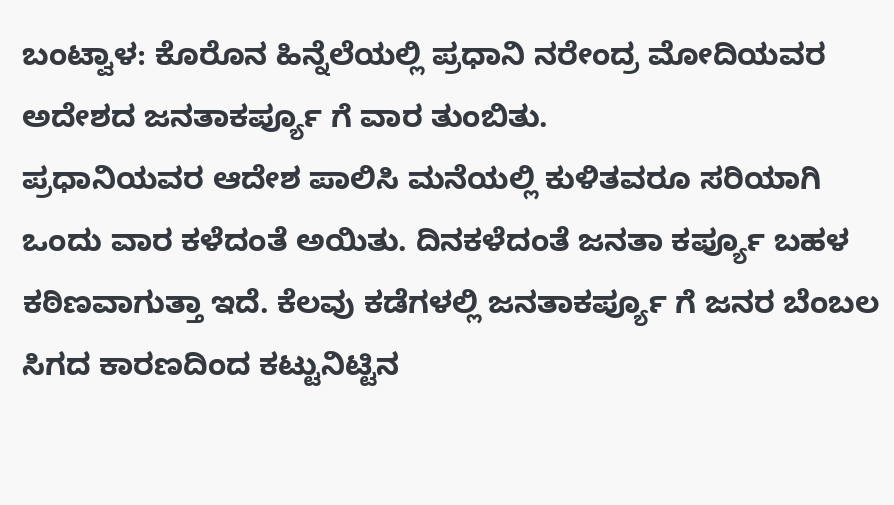ಬಂಟ್ವಾಳ: ಕೊರೊನ ಹಿನ್ನೆಲೆಯಲ್ಲಿ ಪ್ರಧಾನಿ ನರೇಂದ್ರ ಮೋದಿಯವರ ಅದೇಶದ ಜನತಾಕರ್ಪ್ಯೂ ಗೆ ವಾರ ತುಂಬಿತು.
ಪ್ರಧಾನಿಯವರ ಆದೇಶ ಪಾಲಿಸಿ ಮನೆಯಲ್ಲಿ ಕುಳಿತವರೂ ಸರಿಯಾಗಿ ಒಂದು ವಾರ ಕಳೆದಂತೆ ಅಯಿತು. ದಿನಕಳೆದಂತೆ ಜನತಾ ಕರ್ಪ್ಯೂ ಬಹಳ ಕಠಿಣವಾಗುತ್ತಾ ಇದೆ. ಕೆಲವು ಕಡೆಗಳಲ್ಲಿ ಜನತಾಕರ್ಪ್ಯೂ ಗೆ ಜನರ ಬೆಂಬಲ ಸಿಗದ ಕಾರಣದಿಂದ ಕಟ್ಟುನಿಟ್ಟಿನ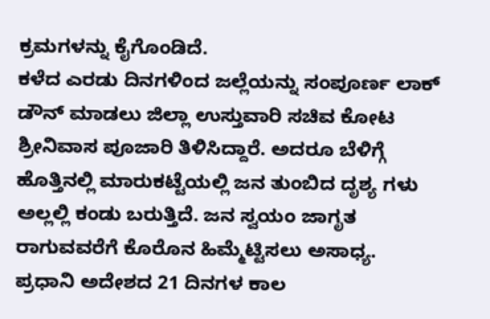ಕ್ರಮಗಳನ್ನು ಕೈಗೊಂಡಿದೆ.
ಕಳೆದ ಎರಡು ದಿನಗಳಿಂದ ಜಲ್ಲೆಯನ್ನು ಸಂಪೂರ್ಣ ಲಾಕ್ ಡೌನ್ ಮಾಡಲು ಜಿಲ್ಲಾ ಉಸ್ತುವಾರಿ ಸಚಿವ ಕೋಟ ಶ್ರೀನಿವಾಸ ಪೂಜಾರಿ ತಿಳಿಸಿದ್ದಾರೆ. ಅದರೂ ಬೆಳಿಗ್ಗೆ ಹೊತ್ತಿನಲ್ಲಿ ಮಾರುಕಟ್ಟೆಯಲ್ಲಿ ಜನ ತುಂಬಿದ ದೃಶ್ಯ ಗಳು ಅಲ್ಲಲ್ಲಿ ಕಂಡು ಬರುತ್ತಿದೆ. ಜನ ಸ್ವಯಂ ಜಾಗೃತ ರಾಗುವವರೆಗೆ ಕೊರೊನ ಹಿಮ್ಮೆಟ್ಟಿಸಲು ಅಸಾಧ್ಯ.
ಪ್ರಧಾನಿ ಅದೇಶದ 21 ದಿನಗಳ ಕಾಲ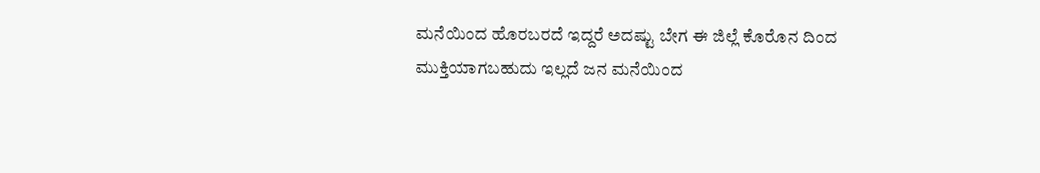ಮನೆಯಿಂದ ಹೊರಬರದೆ ಇದ್ದರೆ ಅದಷ್ಟು ಬೇಗ ಈ ಜಿಲ್ಲೆ ಕೊರೊನ ದಿಂದ ಮುಕ್ತಿಯಾಗಬಹುದು ಇಲ್ಲದೆ ಜನ ಮನೆಯಿಂದ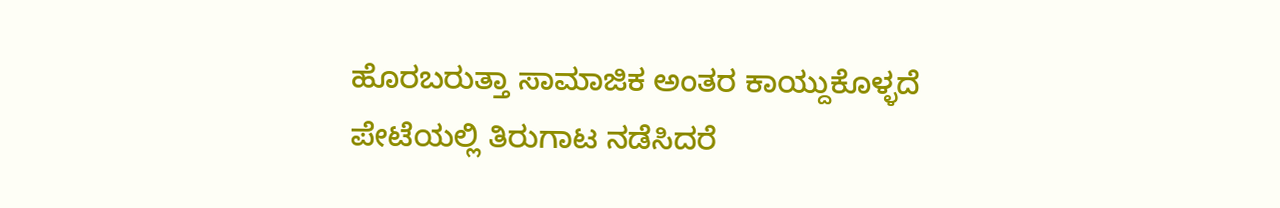ಹೊರಬರುತ್ತಾ ಸಾಮಾಜಿಕ ಅಂತರ ಕಾಯ್ದುಕೊಳ್ಳದೆ ಪೇಟೆಯಲ್ಲಿ ತಿರುಗಾಟ ನಡೆಸಿದರೆ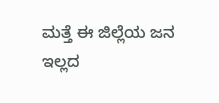ಮತ್ತೆ ಈ ಜಿಲ್ಲೆಯ ಜನ ಇಲ್ಲದ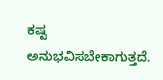ಕಷ್ಟ ಅನುಭವಿಸಬೇಕಾಗುತ್ತದೆ.